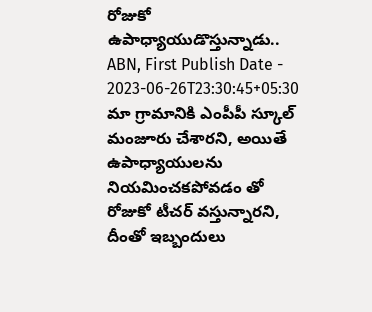రోజుకో ఉపాధ్యాయుడొస్తున్నాడు..
ABN, First Publish Date - 2023-06-26T23:30:45+05:30
మా గ్రామానికి ఎంపీపీ స్కూల్ మంజూరు చేశారని, అయితే ఉపాధ్యాయులను నియమించకపోవడం తో రోజుకో టీచర్ వస్తున్నారని, దీంతో ఇబ్బందులు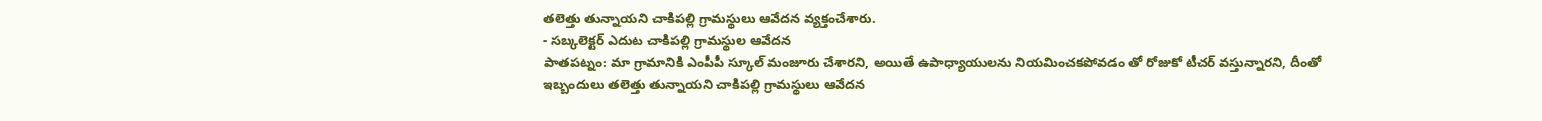తలెత్తు తున్నాయని చాకిపల్లి గ్రామస్థులు ఆవేదన వ్యక్తంచేశారు.
- సబ్కలెక్టర్ ఎదుట చాకిపల్లి గ్రామస్థుల ఆవేదన
పాతపట్నం: మా గ్రామానికి ఎంపీపీ స్కూల్ మంజూరు చేశారని, అయితే ఉపాధ్యాయులను నియమించకపోవడం తో రోజుకో టీచర్ వస్తున్నారని, దీంతో ఇబ్బందులు తలెత్తు తున్నాయని చాకిపల్లి గ్రామస్థులు ఆవేదన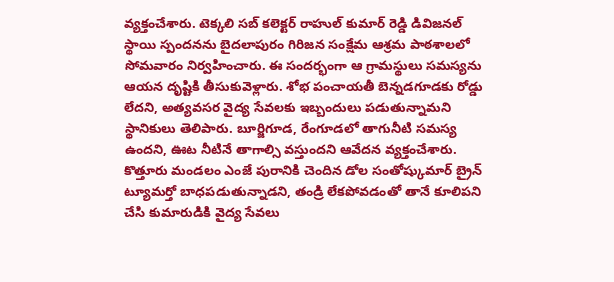వ్యక్తంచేశారు. టెక్కలి సబ్ కలెక్టర్ రాహుల్ కుమార్ రెడ్డి డివిజనల్ స్థాయి స్పందనను బైదలాపురం గిరిజన సంక్షేమ ఆశ్రమ పాఠశాలలో సోమవారం నిర్వహించారు. ఈ సందర్భంగా ఆ గ్రామస్థులు సమస్యను ఆయన దృష్టికి తీసుకువెళ్లారు. శోభ పంచాయతీ బెన్నడగూడకు రోడ్డు లేదని, అత్యవసర వైద్య సేవలకు ఇబ్బందులు పడుతున్నామని స్థానికులు తెలిపారు. బూర్జిగూడ, రేంగూడలో తాగునీటి సమస్య ఉందని, ఊట నీటినే తాగాల్సి వస్తుందని ఆవేదన వ్యక్తంచేశారు. కొత్తూరు మండలం ఎంజే పురానికి చెందిన డోల సంతోష్కుమార్ బ్రైన్ ట్యూమర్తో బాధపడుతున్నాడని, తండ్రి లేకపోవడంతో తానే కూలిపని చేసి కుమారుడికి వైద్య సేవలు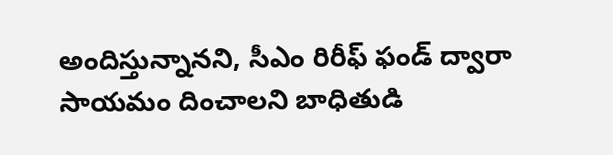అందిస్తున్నానని, సీఎం రిరీఫ్ ఫండ్ ద్వారా సాయమం దించాలని బాధితుడి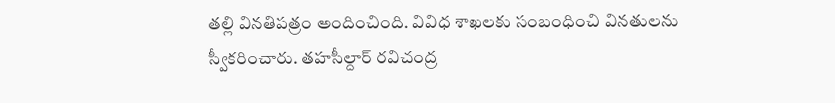తల్లి వినతిపత్రం అందించింది. వివిధ శాఖలకు సంబంధించి వినతులను స్వీకరించారు. తహసీల్దార్ రవిచంద్ర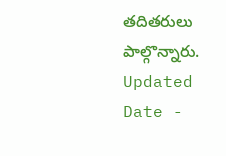తదితరులు పాల్గొన్నారు.
Updated Date -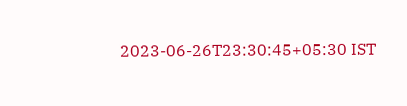2023-06-26T23:30:45+05:30 IST